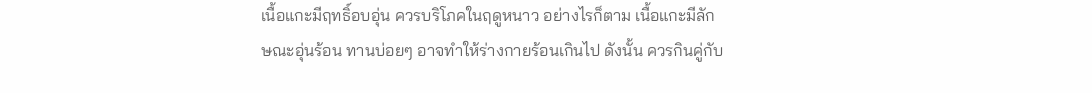เนื้อแกะมีฤทธิ์อบอุ่น ควรบริโภคในฤดูหนาว อย่างไรก็ตาม เนื้อแกะมีลักษณะอุ่นร้อน ทานบ่อยๆ อาจทำให้ร่างกายร้อนเกินไป ดังนั้น ควรกินคู่กับ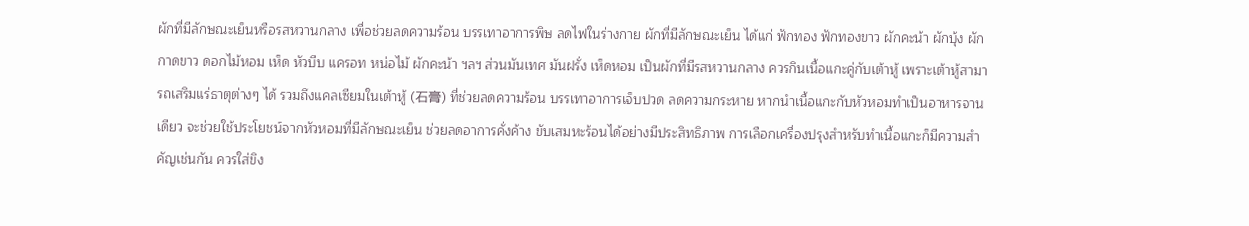ผักที่มีลักษณะเย็นหรือรสหวานกลาง เพื่อช่วยลดความร้อน บรรเทาอาการพิษ ลดไฟในร่างกาย ผักที่มีลักษณะเย็น ได้แก่ ฟักทอง ฟักทองขาว ผักคะน้า ผักบุ้ง ผักกาดขาว ดอกไม้หอม เห็ด หัวบีบ แครอท หน่อไม้ ผักคะน้า ฯลฯ ส่วนมันเทศ มันฝรั่ง เห็ดหอม เป็นผักที่มีรสหวานกลาง ควรกินเนื้อแกะคู่กับเต้าหู้ เพราะเต้าหู้สามารถเสริมแร่ธาตุต่างๆ ได้ รวมถึงแคลเซียมในเต้าหู้ (石膏) ที่ช่วยลดความร้อน บรรเทาอาการเจ็บปวด ลดความกระหาย หากนำเนื้อแกะกับหัวหอมทำเป็นอาหารจานเดียว จะช่วยใช้ประโยชน์จากหัวหอมที่มีลักษณะเย็น ช่วยลดอาการคั่งค้าง ขับเสมหะร้อนได้อย่างมีประสิทธิภาพ การเลือกเครื่องปรุงสำหรับทำเนื้อแกะก็มีความสำคัญเช่นกัน ควรใส่ขิง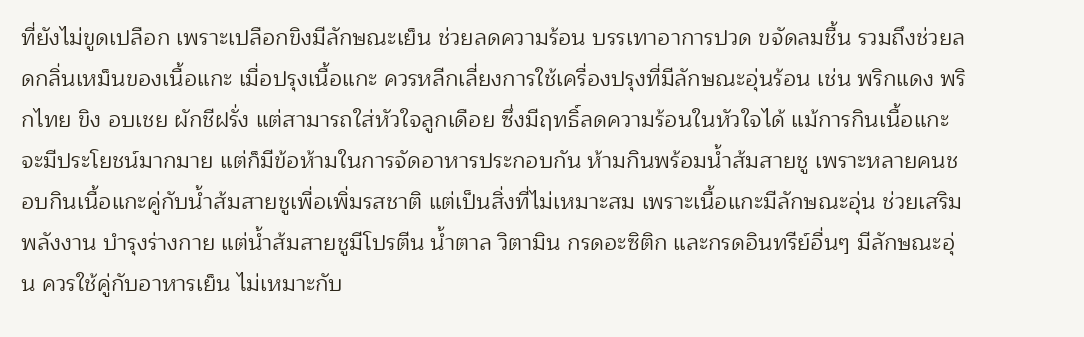ที่ยังไม่ขูดเปลือก เพราะเปลือกขิงมีลักษณะเย็น ช่วยลดความร้อน บรรเทาอาการปวด ขจัดลมชื้น รวมถึงช่วยลดกลิ่นเหม็นของเนื้อแกะ เมื่อปรุงเนื้อแกะ ควรหลีกเลี่ยงการใช้เครื่องปรุงที่มีลักษณะอุ่นร้อน เช่น พริกแดง พริกไทย ขิง อบเชย ผักชีฝรั่ง แต่สามารถใส่หัวใจลูกเดือย ซึ่งมีฤทธิ์ลดความร้อนในหัวใจได้ แม้การกินเนื้อแกะจะมีประโยชน์มากมาย แต่ก็มีข้อห้ามในการจัดอาหารประกอบกัน ห้ามกินพร้อมน้ำส้มสายชู เพราะหลายคนชอบกินเนื้อแกะคู่กับน้ำส้มสายชูเพื่อเพิ่มรสชาติ แต่เป็นสิ่งที่ไม่เหมาะสม เพราะเนื้อแกะมีลักษณะอุ่น ช่วยเสริมพลังงาน บำรุงร่างกาย แต่น้ำส้มสายชูมีโปรตีน น้ำตาล วิตามิน กรดอะซิติก และกรดอินทรีย์อื่นๆ มีลักษณะอุ่น ควรใช้คู่กับอาหารเย็น ไม่เหมาะกับ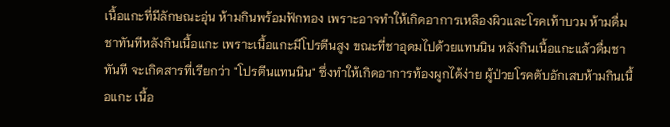เนื้อแกะที่มีลักษณะอุ่น ห้ามกินพร้อมฟักทอง เพราะอาจทำให้เกิดอาการเหลืองผิวและโรคเท้าบวม ห้ามดื่มชาทันทีหลังกินเนื้อแกะ เพราะเนื้อแกะมีโปรตีนสูง ขณะที่ชาอุดมไปด้วยแทนนิน หลังกินเนื้อแกะแล้วดื่มชาทันที จะเกิดสารที่เรียกว่า "โปรตีนแทนนิน" ซึ่งทำให้เกิดอาการท้องผูกได้ง่าย ผู้ป่วยโรคตับอักเสบห้ามกินเนื้อแกะ เนื้อ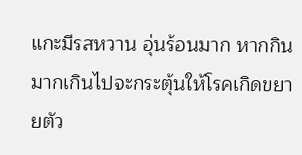แกะมีรสหวาน อุ่นร้อนมาก หากกินมากเกินไปจะกระตุ้นให้โรคเกิดขยายตัว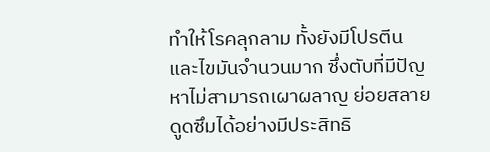ทำให้โรคลุกลาม ทั้งยังมีโปรตีนและไขมันจำนวนมาก ซึ่งตับที่มีปัญหาไม่สามารถเผาผลาญ ย่อยสลาย ดูดซึมได้อย่างมีประสิทธิ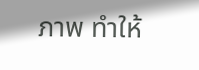ภาพ ทำให้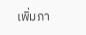เพิ่มภา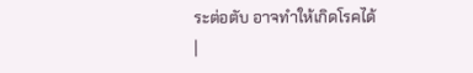ระต่อตับ อาจทำให้เกิดโรคได้
|